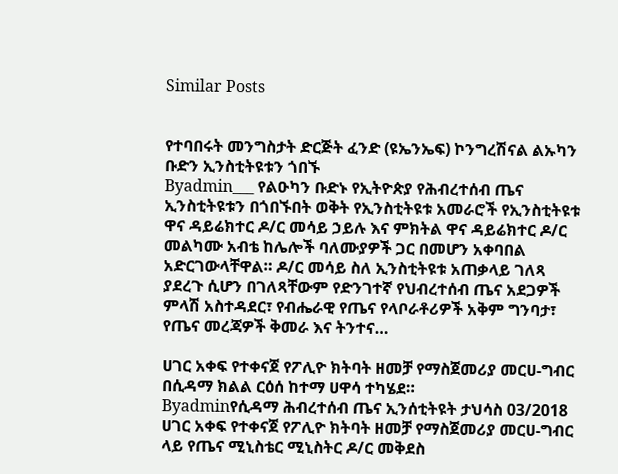Similar Posts


የተባበሩት መንግስታት ድርጅት ፈንድ (ዩኤንኤፍ) ኮንግረሽናል ልኡካን ቡድን ኢንስቲትዩቱን ጎበኙ
Byadmin___ የልዑካን ቡድኑ የኢትዮጵያ የሕብረተሰብ ጤና ኢንስቲትዩቱን በጎበኙበት ወቅት የኢንስቲትዩቱ አመራሮች የኢንስቲትዩቱ ዋና ዳይሬክተር ዶ/ር መሳይ ኃይሉ እና ምክትል ዋና ዳይሬክተር ዶ/ር መልካሙ አብቴ ከሌሎች ባለሙያዎች ጋር በመሆን አቀባበል አድርገውላቸዋል። ዶ/ር መሳይ ስለ ኢንስቲትዩቱ አጠቃላይ ገለጻ ያደረጉ ሲሆን በገለጻቸውም የድንገተኛ የህብረተሰብ ጤና አደጋዎች ምላሽ አስተዳደር፣ የብሔራዊ የጤና የላቦራቶሪዎች አቅም ግንባታ፣ የጤና መረጃዎች ቅመራ እና ትንተና…

ሀገር አቀፍ የተቀናጀ የፖሊዮ ክትባት ዘመቻ የማስጀመሪያ መርሀ-ግብር በሲዳማ ክልል ርዕሰ ከተማ ሀዋሳ ተካሄደ።
Byadminየሲዳማ ሕብረተሰብ ጤና ኢንሰቲትዩት ታህሳስ 03/2018 ሀገር አቀፍ የተቀናጀ የፖሊዮ ክትባት ዘመቻ የማስጀመሪያ መርሀ-ግብር ላይ የጤና ሚኒስቴር ሚኒስትር ዶ/ር መቅደስ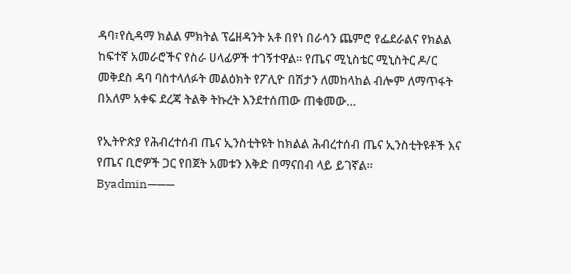ዳባ፣የሲዳማ ክልል ምክትል ፕሬዘዳንት አቶ በየነ በራሳን ጨምሮ የፌደራልና የክልል ከፍተኛ አመራሮችና የስራ ሀላፊዎች ተገኝተዋል። የጤና ሚኒስቴር ሚኒስትር ዶ/ር መቅደስ ዳባ ባስተላለፉት መልዕክት የፖሊዮ በሽታን ለመከላከል ብሎም ለማጥፋት በአለም አቀፍ ደረጃ ትልቅ ትኩረት እንደተሰጠው ጠቁመው…

የኢትዮጵያ የሕብረተሰብ ጤና ኢንስቲትዩት ከክልል ሕብረተሰብ ጤና ኢንስቲትዩቶች እና የጤና ቢሮዎች ጋር የበጀት አመቱን እቅድ በማናበብ ላይ ይገኛል።
Byadmin———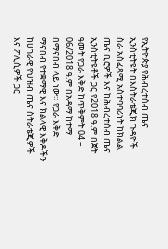የኢትዮጵያ የሕብረተሰብ ጤና ኢንስቲትዩት በእስትራቴጂክ ጉዳዮች ስራ አስፈጻሚ አስተባባሪነት ከክልል ጤና ቢሮዎች እና ከሕብረተሰብ ጤና ኢንስቲትዩቶች ጋር የ2018 ዓ.ም በጀት ዓመት የጋራ እቅድ ከጥቅምት 04 – 06/2018 ዓ.ም በአዳማ ከተማ በማናበብ ላይ ነው። የጋራ እቅድ ማናበብ የተቋማዊ እና ክልላዊ እቅዶችን ከሀገራዊ የህዝብ ጤና ስትራቴጂዎች እና ፖሊሲዎች ጋር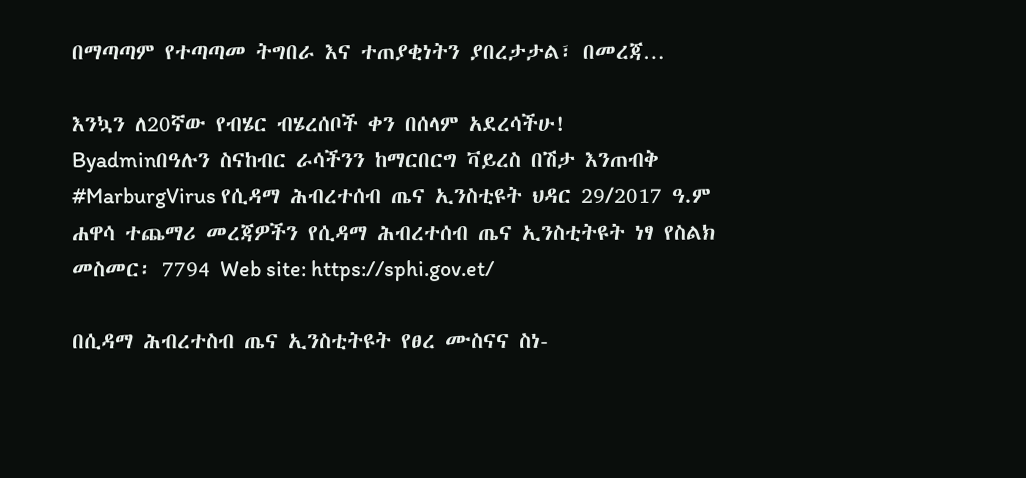በማጣጣም የተጣጣመ ትግበራ እና ተጠያቂነትን ያበረታታል፣ በመረጃ…

እንኳን ለ20ኛው የብሄር ብሄረሰቦች ቀን በሰላም አደረሳችሁ!
Byadminበዓሉን ስናከብር ራሳችንን ከማርበርግ ቫይረስ በሽታ እንጠብቅ #MarburgVirus የሲዳማ ሕብረተሰብ ጤና ኢንስቲዩት ህዳር 29/2017 ዓ.ም ሐዋሳ ተጨማሪ መረጃዎችን የሲዳማ ሕብረተሰብ ጤና ኢንስቲትዩት ነፃ የስልክ መስመር፡ 7794 Web site: https://sphi.gov.et/

በሲዳማ ሕብረተስብ ጤና ኢንስቲትዩት የፀረ ሙስናና ስነ-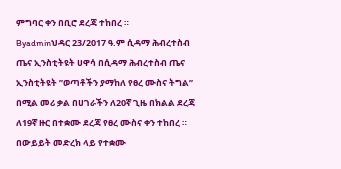ምግባር ቀን በቢሮ ደረጃ ተከበረ ።
Byadminህዳር 23/2017 ዓ.ም ሲዳማ ሕብረተስብ ጤና ኢንስቲትዩት ሀዋሳ በሲዳማ ሕብረተስብ ጤና ኢንስቲትዩት ”ወጣቶችን ያማከለ የፀረ ሙስና ትግል” በሚል መሪ ቃል በሀገራችን ለ20ኛ ጊዜ በክልል ደረጃ ለ19ኛ ዙር በተቋሙ ደረጃ የፀረ ሙስና ቀን ተከበረ ። በውይይት መድረክ ላይ የተቋሙ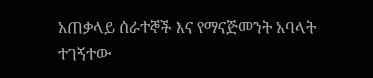አጠቃላይ ሰራተኞች እና የማናጅመንት አባላት ተገኝተው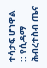ተሳታፍ ሆነዋል :: የሲዳማ ሕብረተስብ ጤና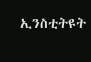ኢንስቲትዩት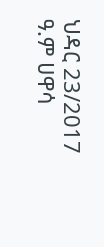ህዳር 23/2017 ዓ.ም ሀዋሳ